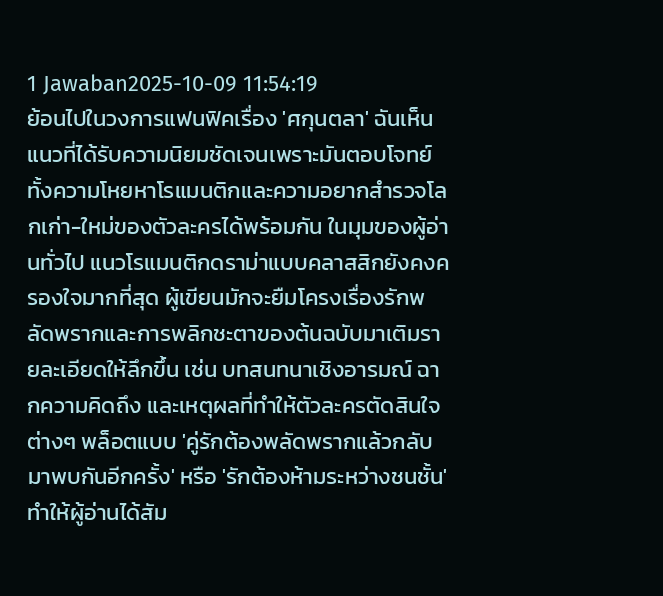1 Jawaban2025-10-09 11:54:19
ย้อนไปในวงการแฟนฟิคเรื่อง 'ศกุนตลา' ฉันเห็นแนวที่ได้รับความนิยมชัดเจนเพราะมันตอบโจทย์ทั้งความโหยหาโรแมนติกและความอยากสำรวจโลกเก่า-ใหม่ของตัวละครได้พร้อมกัน ในมุมของผู้อ่านทั่วไป แนวโรแมนติกดราม่าแบบคลาสสิกยังคงครองใจมากที่สุด ผู้เขียนมักจะยืมโครงเรื่องรักพลัดพรากและการพลิกชะตาของต้นฉบับมาเติมรายละเอียดให้ลึกขึ้น เช่น บทสนทนาเชิงอารมณ์ ฉากความคิดถึง และเหตุผลที่ทำให้ตัวละครตัดสินใจต่างๆ พล็อตแบบ 'คู่รักต้องพลัดพรากแล้วกลับมาพบกันอีกครั้ง' หรือ 'รักต้องห้ามระหว่างชนชั้น' ทำให้ผู้อ่านได้สัม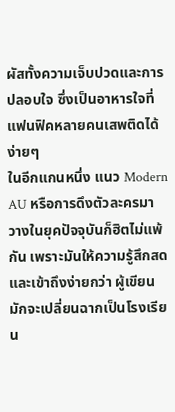ผัสทั้งความเจ็บปวดและการปลอบใจ ซึ่งเป็นอาหารใจที่แฟนฟิคหลายคนเสพติดได้ง่ายๆ
ในอีกแกนหนึ่ง แนว Modern AU หรือการดึงตัวละครมาวางในยุคปัจจุบันก็ฮิตไม่แพ้กัน เพราะมันให้ความรู้สึกสดและเข้าถึงง่ายกว่า ผู้เขียนมักจะเปลี่ยนฉากเป็นโรงเรียน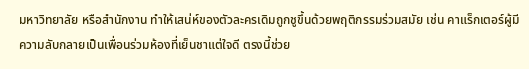มหาวิทยาลัย หรือสำนักงาน ทำให้เสน่ห์ของตัวละครเดิมถูกชูขึ้นด้วยพฤติกรรมร่วมสมัย เช่น คาแร็กเตอร์ผู้มีความลับกลายเป็นเพื่อนร่วมห้องที่เย็นชาแต่ใจดี ตรงนี้ช่วย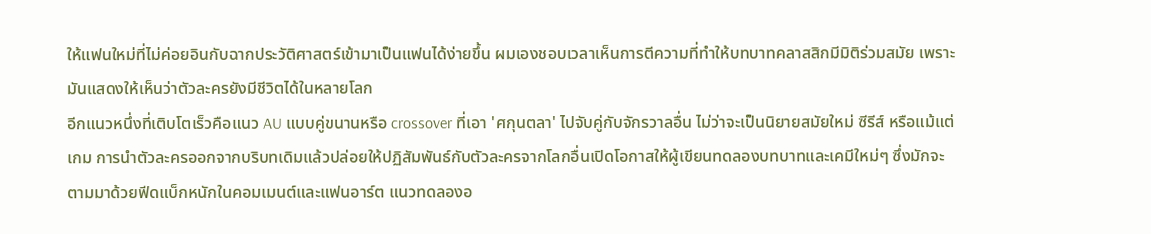ให้แฟนใหม่ที่ไม่ค่อยอินกับฉากประวัติศาสตร์เข้ามาเป็นแฟนได้ง่ายขึ้น ผมเองชอบเวลาเห็นการตีความที่ทำให้บทบาทคลาสสิกมีมิติร่วมสมัย เพราะมันแสดงให้เห็นว่าตัวละครยังมีชีวิตได้ในหลายโลก
อีกแนวหนึ่งที่เติบโตเร็วคือแนว AU แบบคู่ขนานหรือ crossover ที่เอา 'ศกุนตลา' ไปจับคู่กับจักรวาลอื่น ไม่ว่าจะเป็นนิยายสมัยใหม่ ซีรีส์ หรือแม้แต่เกม การนำตัวละครออกจากบริบทเดิมแล้วปล่อยให้ปฏิสัมพันธ์กับตัวละครจากโลกอื่นเปิดโอกาสให้ผู้เขียนทดลองบทบาทและเคมีใหม่ๆ ซึ่งมักจะตามมาด้วยฟีดแบ็กหนักในคอมเมนต์และแฟนอาร์ต แนวทดลองอ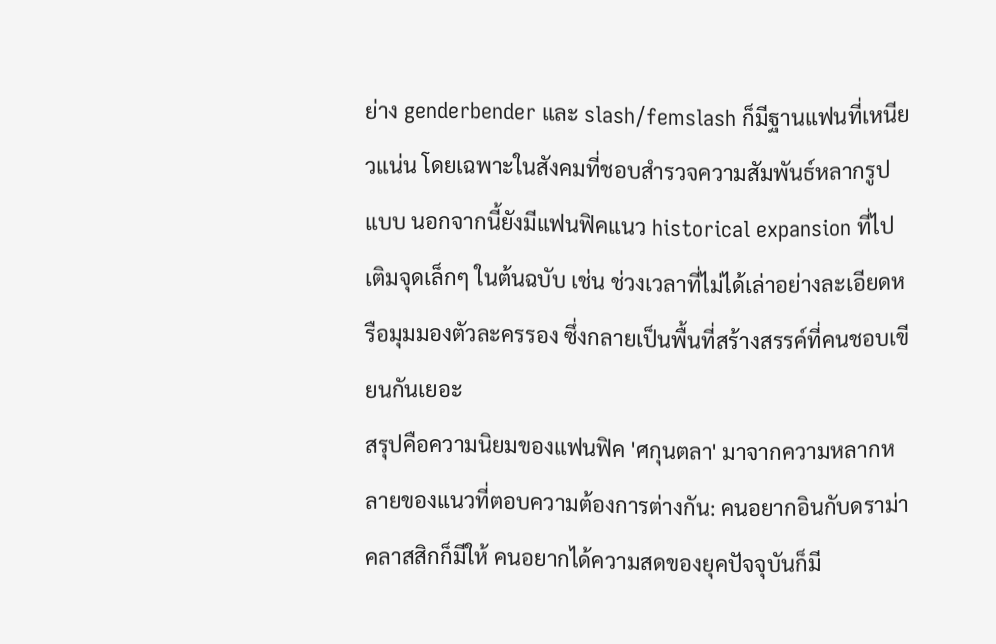ย่าง genderbender และ slash/femslash ก็มีฐานแฟนที่เหนียวแน่น โดยเฉพาะในสังคมที่ชอบสำรวจความสัมพันธ์หลากรูปแบบ นอกจากนี้ยังมีแฟนฟิคแนว historical expansion ที่ไปเติมจุดเล็กๆ ในต้นฉบับ เช่น ช่วงเวลาที่ไม่ได้เล่าอย่างละเอียดหรือมุมมองตัวละครรอง ซึ่งกลายเป็นพื้นที่สร้างสรรค์ที่คนชอบเขียนกันเยอะ
สรุปคือความนิยมของแฟนฟิค 'ศกุนตลา' มาจากความหลากหลายของแนวที่ตอบความต้องการต่างกัน: คนอยากอินกับดราม่าคลาสสิกก็มีให้ คนอยากได้ความสดของยุคปัจจุบันก็มี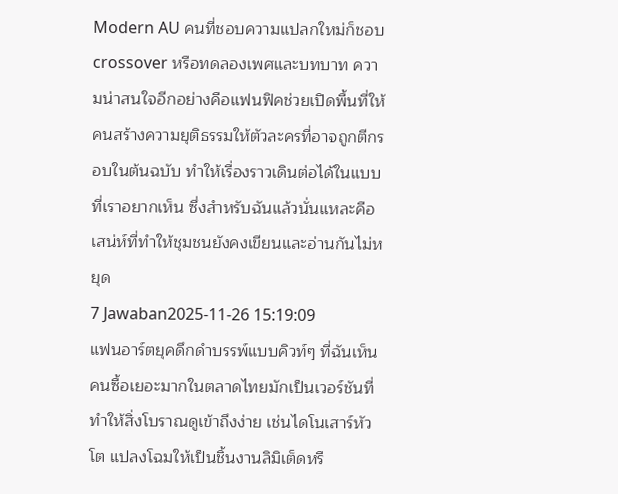Modern AU คนที่ชอบความแปลกใหม่ก็ชอบ crossover หรือทดลองเพศและบทบาท ความน่าสนใจอีกอย่างคือแฟนฟิคช่วยเปิดพื้นที่ให้คนสร้างความยุติธรรมให้ตัวละครที่อาจถูกตีกรอบในต้นฉบับ ทำให้เรื่องราวเดินต่อได้ในแบบที่เราอยากเห็น ซึ่งสำหรับฉันแล้วนั่นแหละคือเสน่ห์ที่ทำให้ชุมชนยังคงเขียนและอ่านกันไม่หยุด
7 Jawaban2025-11-26 15:19:09
แฟนอาร์ตยุคดึกดำบรรพ์แบบคิวท์ๆ ที่ฉันเห็นคนซื้อเยอะมากในตลาดไทยมักเป็นเวอร์ชันที่ทำให้สิ่งโบราณดูเข้าถึงง่าย เช่นไดโนเสาร์หัวโต แปลงโฉมให้เป็นชิ้นงานลิมิเต็ดหรื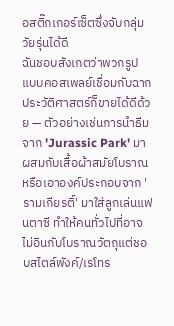อสติ๊กเกอร์เซ็ตซึ่งจับกลุ่มวัยรุ่นได้ดี
ฉันชอบสังเกตว่าพวกรูปแบบคอสเพลย์เชื่อมกับฉากประวัติศาสตร์ก็ขายได้ดีด้วย — ตัวอย่างเช่นการนำธีมจาก 'Jurassic Park' มาผสมกับเสื้อผ้าสมัยโบราณ หรือเอาองค์ประกอบจาก 'รามเกียรติ์' มาใส่ลูกเล่นแฟนตาซี ทำให้คนทั่วไปที่อาจไม่อินกับโบราณวัตถุแต่ชอบสไตล์พังค์/เรโทร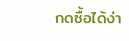กดซื้อได้ง่า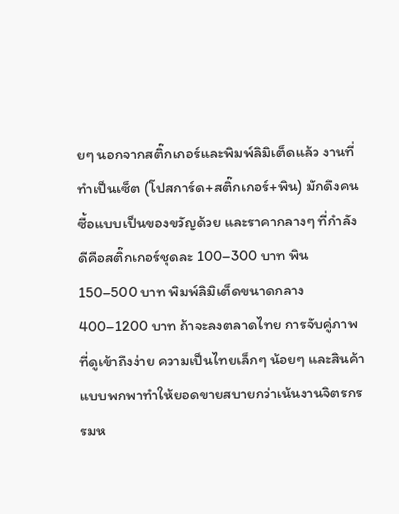ยๆ นอกจากสติ๊กเกอร์และพิมพ์ลิมิเต็ดแล้ว งานที่ทำเป็นเซ็ต (โปสการ์ด+สติ๊กเกอร์+พิน) มักดึงคนซื้อแบบเป็นของขวัญด้วย และราคากลางๆ ที่กำลังดีคือสติ๊กเกอร์ชุดละ 100–300 บาท พิน 150–500 บาท พิมพ์ลิมิเต็ดขนาดกลาง 400–1200 บาท ถ้าจะลงตลาดไทย การจับคู่ภาพที่ดูเข้าถึงง่าย ความเป็นไทยเล็กๆ น้อยๆ และสินค้าแบบพกพาทำให้ยอดขายสบายกว่าเน้นงานจิตรกรรมห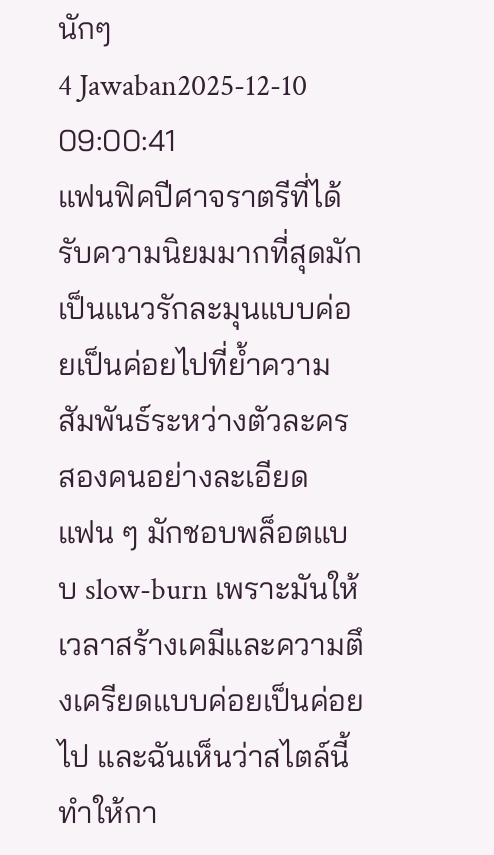นักๆ
4 Jawaban2025-12-10 09:00:41
แฟนฟิคปีศาจราตรีที่ได้รับความนิยมมากที่สุดมักเป็นแนวรักละมุนแบบค่อยเป็นค่อยไปที่ย้ำความสัมพันธ์ระหว่างตัวละครสองคนอย่างละเอียด
แฟน ๆ มักชอบพล็อตแบบ slow-burn เพราะมันให้เวลาสร้างเคมีและความตึงเครียดแบบค่อยเป็นค่อยไป และฉันเห็นว่าสไตล์นี้ทำให้กา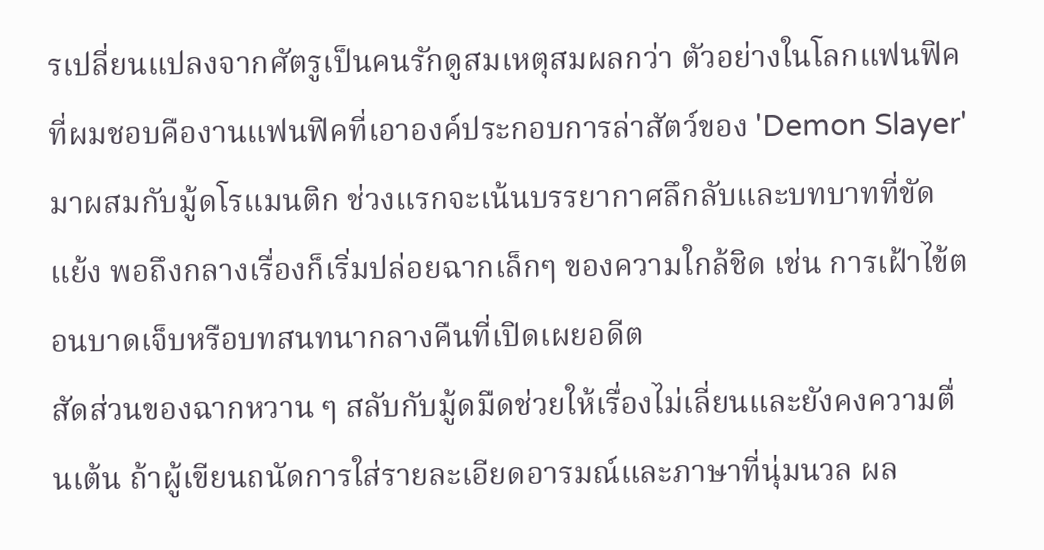รเปลี่ยนแปลงจากศัตรูเป็นคนรักดูสมเหตุสมผลกว่า ตัวอย่างในโลกแฟนฟิคที่ผมชอบคืองานแฟนฟิคที่เอาองค์ประกอบการล่าสัตว์ของ 'Demon Slayer' มาผสมกับมู้ดโรแมนติก ช่วงแรกจะเน้นบรรยากาศลึกลับและบทบาทที่ขัดแย้ง พอถึงกลางเรื่องก็เริ่มปล่อยฉากเล็กๆ ของความใกล้ชิด เช่น การเฝ้าไข้ตอนบาดเจ็บหรือบทสนทนากลางคืนที่เปิดเผยอดีต
สัดส่วนของฉากหวาน ๆ สลับกับมู้ดมืดช่วยให้เรื่องไม่เลี่ยนและยังคงความตื่นเต้น ถ้าผู้เขียนถนัดการใส่รายละเอียดอารมณ์และภาษาที่นุ่มนวล ผล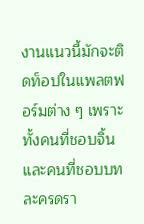งานแนวนี้มักจะติดท็อปในแพลตฟอร์มต่าง ๆ เพราะทั้งคนที่ชอบจิ้นและคนที่ชอบบทละครดรา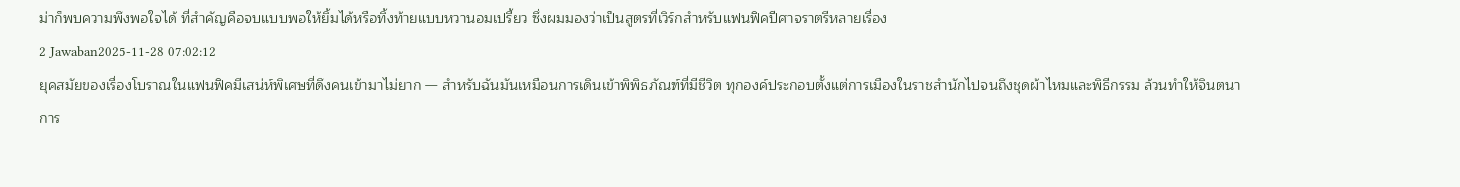ม่าก็พบความพึงพอใจได้ ที่สำคัญคือจบแบบพอให้ยิ้มได้หรือทิ้งท้ายแบบหวานอมเปรี้ยว ซึ่งผมมองว่าเป็นสูตรที่เวิร์กสำหรับแฟนฟิคปีศาจราตรีหลายเรื่อง
2 Jawaban2025-11-28 07:02:12
ยุคสมัยของเรื่องโบราณในแฟนฟิคมีเสน่ห์พิเศษที่ดึงคนเข้ามาไม่ยาก — สำหรับฉันมันเหมือนการเดินเข้าพิพิธภัณฑ์ที่มีชีวิต ทุกองค์ประกอบตั้งแต่การเมืองในราชสำนักไปจนถึงชุดผ้าไหมและพิธีกรรม ล้วนทำให้จินตนาการ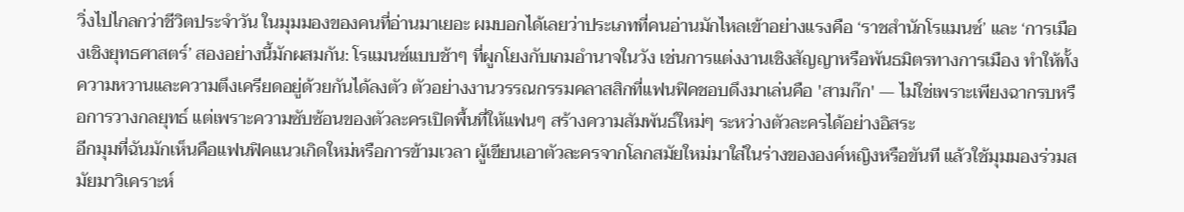วิ่งไปไกลกว่าชีวิตประจำวัน ในมุมมองของคนที่อ่านมาเยอะ ผมบอกได้เลยว่าประเภทที่คนอ่านมักไหลเข้าอย่างแรงคือ ‘ราชสำนักโรแมนซ์’ และ ‘การเมืองเชิงยุทธศาสตร์’ สองอย่างนี้มักผสมกัน: โรแมนซ์แบบช้าๆ ที่ผูกโยงกับเกมอำนาจในวัง เช่นการแต่งงานเชิงสัญญาหรือพันธมิตรทางการเมือง ทำให้ทั้งความหวานและความตึงเครียดอยู่ด้วยกันได้ลงตัว ตัวอย่างงานวรรณกรรมคลาสสิกที่แฟนฟิคชอบดึงมาเล่นคือ 'สามก๊ก' — ไม่ใช่เพราะเพียงฉากรบหรือการวางกลยุทธ์ แต่เพราะความซับซ้อนของตัวละครเปิดพื้นที่ให้แฟนๆ สร้างความสัมพันธ์ใหม่ๆ ระหว่างตัวละครได้อย่างอิสระ
อีกมุมที่ฉันมักเห็นคือแฟนฟิคแนวเกิดใหม่หรือการข้ามเวลา ผู้เขียนเอาตัวละครจากโลกสมัยใหม่มาใส่ในร่างขององค์หญิงหรือขันที แล้วใช้มุมมองร่วมสมัยมาวิเคราะห์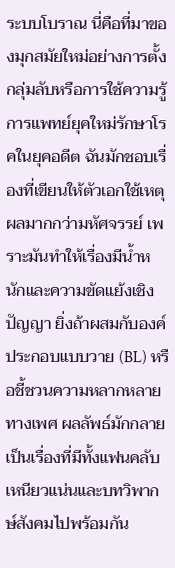ระบบโบราณ นี่คือที่มาของมุกสมัยใหม่อย่างการตั้งกลุ่มลับหรือการใช้ความรู้การแพทย์ยุคใหม่รักษาโรคในยุคอดีต ฉันมักชอบเรื่องที่เขียนให้ตัวเอกใช้เหตุผลมากกว่ามหัศจรรย์ เพราะมันทำให้เรื่องมีน้ำหนักและความขัดแย้งเชิงปัญญา ยิ่งถ้าผสมกับองค์ประกอบแบบวาย (BL) หรือชี้ชวนความหลากหลายทางเพศ ผลลัพธ์มักกลายเป็นเรื่องที่มีทั้งแฟนคลับเหนียวแน่นและบทวิพากษ์สังคมไปพร้อมกัน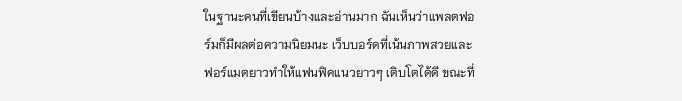ในฐานะคนที่เขียนบ้างและอ่านมาก ฉันเห็นว่าแพลตฟอร์มก็มีผลต่อความนิยมนะ เว็บบอร์ดที่เน้นภาพสวยและฟอร์แมตยาวทำให้แฟนฟิคแนวยาวๆ เติบโตได้ดี ขณะที่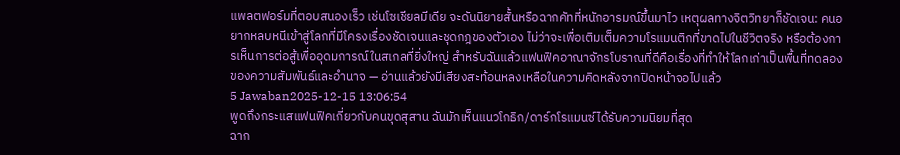แพลตฟอร์มที่ตอบสนองเร็ว เช่นโซเชียลมีเดีย จะดันนิยายสั้นหรือฉากคัทที่หนักอารมณ์ขึ้นมาไว เหตุผลทางจิตวิทยาก็ชัดเจน: คนอยากหลบหนีเข้าสู่โลกที่มีโครงเรื่องชัดเจนและชุดกฎของตัวเอง ไม่ว่าจะเพื่อเติมเต็มความโรแมนติกที่ขาดไปในชีวิตจริง หรือต้องการเห็นการต่อสู้เพื่ออุดมการณ์ในสเกลที่ยิ่งใหญ่ สำหรับฉันแล้วแฟนฟิคอาณาจักรโบราณที่ดีคือเรื่องที่ทำให้โลกเก่าเป็นพื้นที่ทดลองของความสัมพันธ์และอำนาจ — อ่านแล้วยังมีเสียงสะท้อนหลงเหลือในความคิดหลังจากปิดหน้าจอไปแล้ว
5 Jawaban2025-12-15 13:06:54
พูดถึงกระแสแฟนฟิคเกี่ยวกับคนขุดสุสาน ฉันมักเห็นแนวโกธิก/ดาร์กโรแมนซ์ได้รับความนิยมที่สุด
ฉาก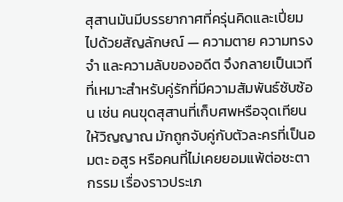สุสานมันมีบรรยากาศที่ครุ่นคิดและเปี่ยมไปด้วยสัญลักษณ์ — ความตาย ความทรงจำ และความลับของอดีต จึงกลายเป็นเวทีที่เหมาะสำหรับคู่รักที่มีความสัมพันธ์ซับซ้อน เช่น คนขุดสุสานที่เก็บศพหรือจุดเทียนให้วิญญาณ มักถูกจับคู่กับตัวละครที่เป็นอมตะ อสูร หรือคนที่ไม่เคยยอมแพ้ต่อชะตากรรม เรื่องราวประเภ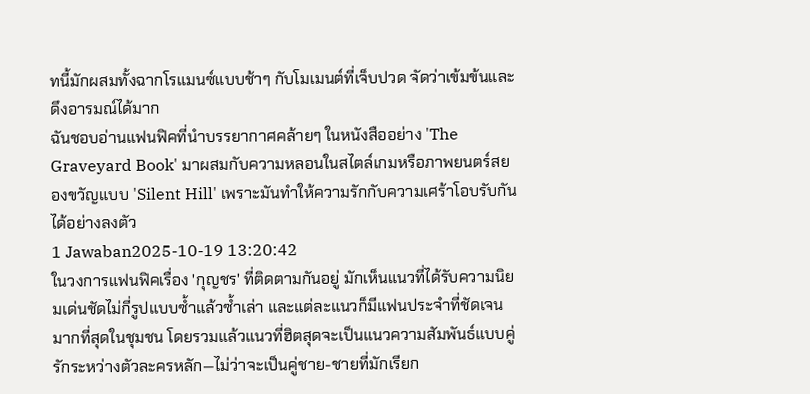ทนี้มักผสมทั้งฉากโรแมนซ์แบบช้าๆ กับโมเมนต์ที่เจ็บปวด จัดว่าเข้มข้นและดึงอารมณ์ได้มาก
ฉันชอบอ่านแฟนฟิคที่นำบรรยากาศคล้ายๆ ในหนังสืออย่าง 'The Graveyard Book' มาผสมกับความหลอนในสไตล์เกมหรือภาพยนตร์สยองขวัญแบบ 'Silent Hill' เพราะมันทำให้ความรักกับความเศร้าโอบรับกันได้อย่างลงตัว
1 Jawaban2025-10-19 13:20:42
ในวงการแฟนฟิคเรื่อง 'กุญชร' ที่ติดตามกันอยู่ มักเห็นแนวที่ได้รับความนิยมเด่นชัดไม่กี่รูปแบบซ้ำแล้วซ้ำเล่า และแต่ละแนวก็มีแฟนประจำที่ชัดเจนมากที่สุดในชุมชน โดยรวมแล้วแนวที่ฮิตสุดจะเป็นแนวความสัมพันธ์แบบคู่รักระหว่างตัวละครหลัก—ไม่ว่าจะเป็นคู่ชาย-ชายที่มักเรียก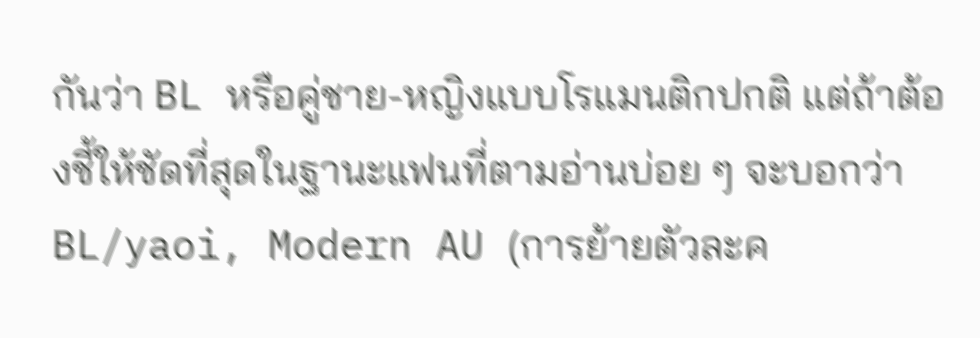กันว่า BL หรือคู่ชาย-หญิงแบบโรแมนติกปกติ แต่ถ้าต้องชี้ให้ชัดที่สุดในฐานะแฟนที่ตามอ่านบ่อย ๆ จะบอกว่า BL/yaoi, Modern AU (การย้ายตัวละค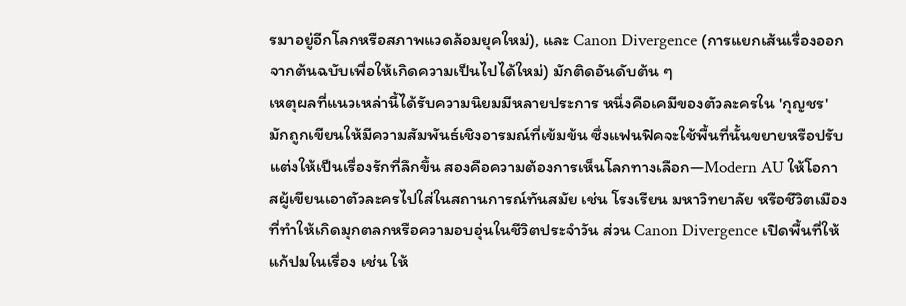รมาอยู่อีกโลกหรือสภาพแวดล้อมยุคใหม่), และ Canon Divergence (การแยกเส้นเรื่องออกจากต้นฉบับเพื่อให้เกิดความเป็นไปได้ใหม่) มักติดอันดับต้น ๆ
เหตุผลที่แนวเหล่านี้ได้รับความนิยมมีหลายประการ หนึ่งคือเคมีของตัวละครใน 'กุญชร' มักถูกเขียนให้มีความสัมพันธ์เชิงอารมณ์ที่เข้มข้น ซึ่งแฟนฟิคจะใช้พื้นที่นั้นขยายหรือปรับแต่งให้เป็นเรื่องรักที่ลึกขึ้น สองคือความต้องการเห็นโลกทางเลือก—Modern AU ให้โอกาสผู้เขียนเอาตัวละครไปใส่ในสถานการณ์ทันสมัย เช่น โรงเรียน มหาวิทยาลัย หรือชีวิตเมือง ที่ทำให้เกิดมุกตลกหรือความอบอุ่นในชีวิตประจำวัน ส่วน Canon Divergence เปิดพื้นที่ให้แก้ปมในเรื่อง เช่น ให้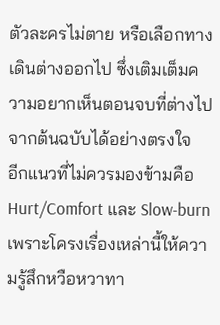ตัวละครไม่ตาย หรือเลือกทางเดินต่างออกไป ซึ่งเติมเต็มความอยากเห็นตอนจบที่ต่างไปจากต้นฉบับได้อย่างตรงใจ
อีกแนวที่ไม่ควรมองข้ามคือ Hurt/Comfort และ Slow-burn เพราะโครงเรื่องเหล่านี้ให้ความรู้สึกหวือหวาทา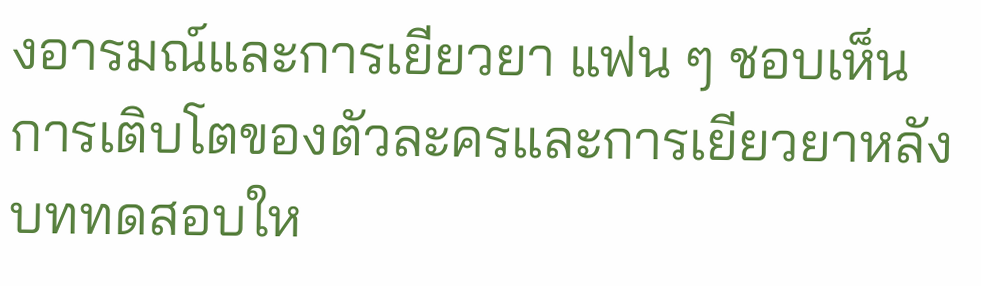งอารมณ์และการเยียวยา แฟน ๆ ชอบเห็นการเติบโตของตัวละครและการเยียวยาหลังบททดสอบให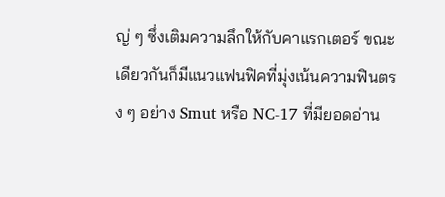ญ่ ๆ ซึ่งเติมความลึกให้กับคาแรกเตอร์ ขณะเดียวกันก็มีแนวแฟนฟิคที่มุ่งเน้นความฟินตรง ๆ อย่าง Smut หรือ NC-17 ที่มียอดอ่าน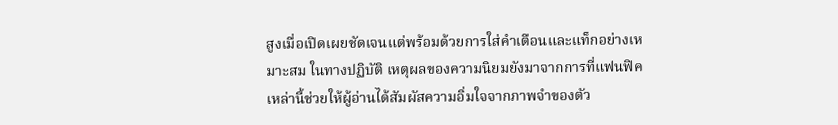สูงเมื่อเปิดเผยชัดเจนแต่พร้อมด้วยการใส่คำเตือนและแท็กอย่างเหมาะสม ในทางปฏิบัติ เหตุผลของความนิยมยังมาจากการที่แฟนฟิคเหล่านี้ช่วยให้ผู้อ่านได้สัมผัสความอิ่มใจจากภาพจำของตัว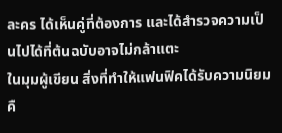ละคร ได้เห็นคู่ที่ต้องการ และได้สำรวจความเป็นไปได้ที่ต้นฉบับอาจไม่กล้าแตะ
ในมุมผู้เขียน สิ่งที่ทำให้แฟนฟิคได้รับความนิยมคื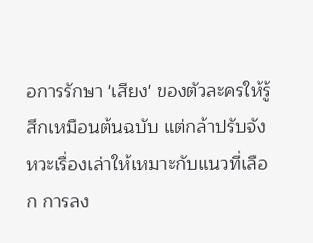อการรักษา 'เสียง' ของตัวละครให้รู้สึกเหมือนต้นฉบับ แต่กล้าปรับจังหวะเรื่องเล่าให้เหมาะกับแนวที่เลือก การลง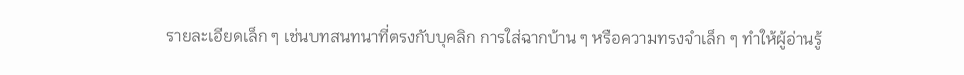รายละเอียดเล็ก ๆ เช่นบทสนทนาที่ตรงกับบุคลิก การใส่ฉากบ้าน ๆ หรือความทรงจำเล็ก ๆ ทำให้ผู้อ่านรู้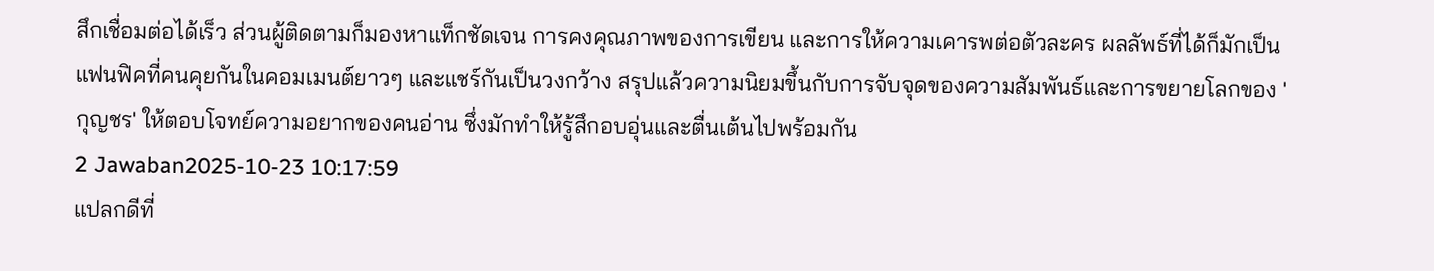สึกเชื่อมต่อได้เร็ว ส่วนผู้ติดตามก็มองหาแท็กชัดเจน การคงคุณภาพของการเขียน และการให้ความเคารพต่อตัวละคร ผลลัพธ์ที่ได้ก็มักเป็นแฟนฟิคที่คนคุยกันในคอมเมนต์ยาวๆ และแชร์กันเป็นวงกว้าง สรุปแล้วความนิยมขึ้นกับการจับจุดของความสัมพันธ์และการขยายโลกของ 'กุญชร' ให้ตอบโจทย์ความอยากของคนอ่าน ซึ่งมักทำให้รู้สึกอบอุ่นและตื่นเต้นไปพร้อมกัน
2 Jawaban2025-10-23 10:17:59
แปลกดีที่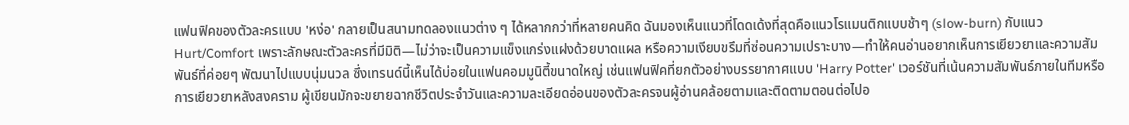แฟนฟิคของตัวละครแบบ 'หง่อ' กลายเป็นสนามทดลองแนวต่าง ๆ ได้หลากกว่าที่หลายคนคิด ฉันมองเห็นแนวที่โดดเด้งที่สุดคือแนวโรแมนติกแบบช้าๆ (slow-burn) กับแนว Hurt/Comfort เพราะลักษณะตัวละครที่มีมิติ—ไม่ว่าจะเป็นความแข็งแกร่งแฝงด้วยบาดแผล หรือความเงียบขรึมที่ซ่อนความเปราะบาง—ทำให้คนอ่านอยากเห็นการเยียวยาและความสัมพันธ์ที่ค่อยๆ พัฒนาไปแบบนุ่มนวล ซึ่งเทรนด์นี้เห็นได้บ่อยในแฟนคอมมูนิตี้ขนาดใหญ่ เช่นแฟนฟิคที่ยกตัวอย่างบรรยากาศแบบ 'Harry Potter' เวอร์ชันที่เน้นความสัมพันธ์ภายในทีมหรือการเยียวยาหลังสงคราม ผู้เขียนมักจะขยายฉากชีวิตประจำวันและความละเอียดอ่อนของตัวละครจนผู้อ่านคล้อยตามและติดตามตอนต่อไปอ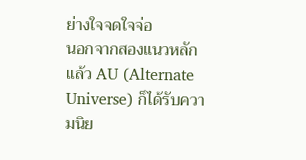ย่างใจจดใจจ่อ
นอกจากสองแนวหลักแล้ว AU (Alternate Universe) ก็ได้รับความนิย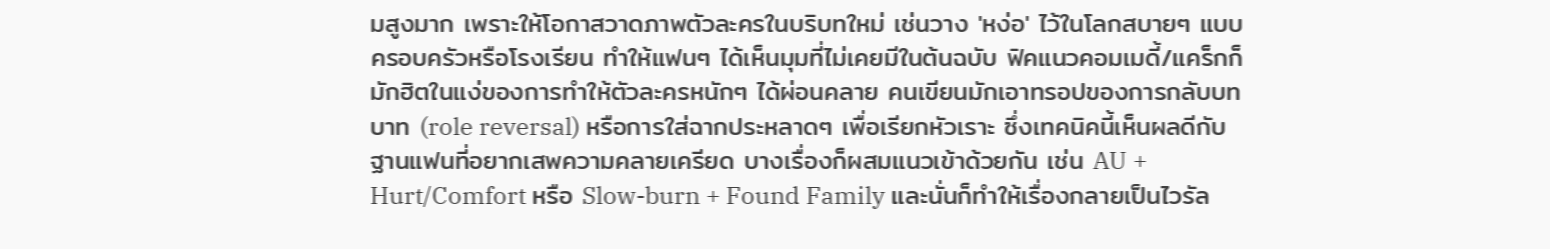มสูงมาก เพราะให้โอกาสวาดภาพตัวละครในบริบทใหม่ เช่นวาง 'หง่อ' ไว้ในโลกสบายๆ แบบครอบครัวหรือโรงเรียน ทำให้แฟนๆ ได้เห็นมุมที่ไม่เคยมีในต้นฉบับ ฟิคแนวคอมเมดี้/แคร็กก็มักฮิตในแง่ของการทำให้ตัวละครหนักๆ ได้ผ่อนคลาย คนเขียนมักเอาทรอปของการกลับบทบาท (role reversal) หรือการใส่ฉากประหลาดๆ เพื่อเรียกหัวเราะ ซึ่งเทคนิคนี้เห็นผลดีกับฐานแฟนที่อยากเสพความคลายเครียด บางเรื่องก็ผสมแนวเข้าด้วยกัน เช่น AU + Hurt/Comfort หรือ Slow-burn + Found Family และนั่นก็ทำให้เรื่องกลายเป็นไวรัล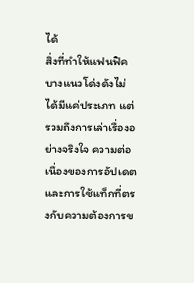ได้
สิ่งที่ทำให้แฟนฟิคบางแนวโด่งดังไม่ได้มีแค่ประเภท แต่รวมถึงการเล่าเรื่องอย่างจริงใจ ความต่อเนื่องของการอัปเดต และการใช้แท็กที่ตรงกับความต้องการข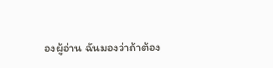องผู้อ่าน ฉันมองว่าถ้าต้อง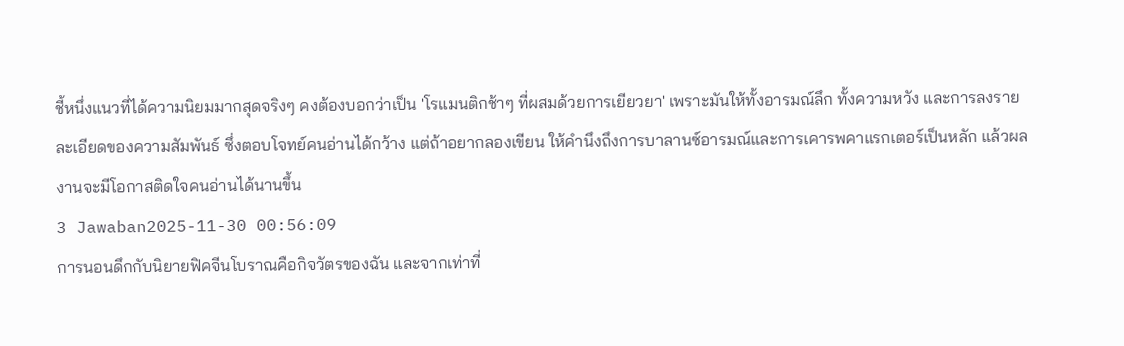ชี้หนึ่งแนวที่ได้ความนิยมมากสุดจริงๆ คงต้องบอกว่าเป็น 'โรแมนติกช้าๆ ที่ผสมด้วยการเยียวยา' เพราะมันให้ทั้งอารมณ์ลึก ทั้งความหวัง และการลงรายละเอียดของความสัมพันธ์ ซึ่งตอบโจทย์คนอ่านได้กว้าง แต่ถ้าอยากลองเขียน ให้คำนึงถึงการบาลานซ์อารมณ์และการเคารพคาแรกเตอร์เป็นหลัก แล้วผลงานจะมีโอกาสติดใจคนอ่านได้นานขึ้น
3 Jawaban2025-11-30 00:56:09
การนอนดึกกับนิยายฟิคจีนโบราณคือกิจวัตรของฉัน และจากเท่าที่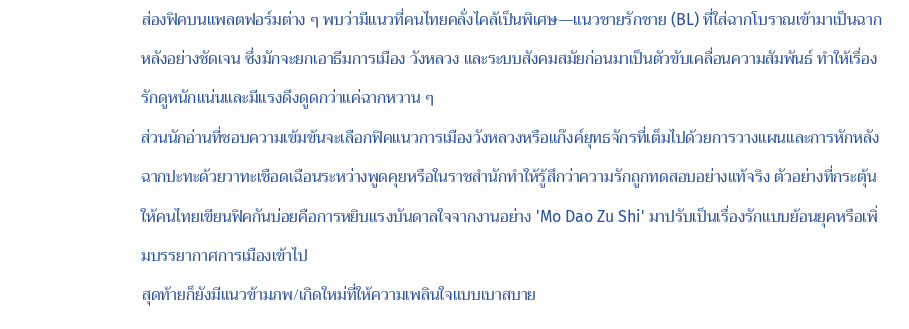ส่องฟิคบนแพลตฟอร์มต่าง ๆ พบว่ามีแนวที่คนไทยคลั่งไคล้เป็นพิเศษ—แนวชายรักชาย (BL) ที่ใส่ฉากโบราณเข้ามาเป็นฉากหลังอย่างชัดเจน ซึ่งมักจะยกเอาธีมการเมือง วังหลวง และระบบสังคมสมัยก่อนมาเป็นตัวขับเคลื่อนความสัมพันธ์ ทำให้เรื่องรักดูหนักแน่นและมีแรงดึงดูดกว่าแค่ฉากหวาน ๆ
ส่วนนักอ่านที่ชอบความเข้มข้นจะเลือกฟิคแนวการเมืองวังหลวงหรือแก๊งค์ยุทธจักรที่เต็มไปด้วยการวางแผนและการหักหลัง ฉากปะทะด้วยวาทะเชือดเฉือนระหว่างพูดคุยหรือในราชสำนักทำให้รู้สึกว่าความรักถูกทดสอบอย่างแท้จริง ตัวอย่างที่กระตุ้นให้คนไทยเขียนฟิคกันบ่อยคือการหยิบแรงบันดาลใจจากงานอย่าง 'Mo Dao Zu Shi' มาปรับเป็นเรื่องรักแบบย้อนยุคหรือเพิ่มบรรยากาศการเมืองเข้าไป
สุดท้ายก็ยังมีแนวข้ามภพ/เกิดใหม่ที่ให้ความเพลินใจแบบเบาสบาย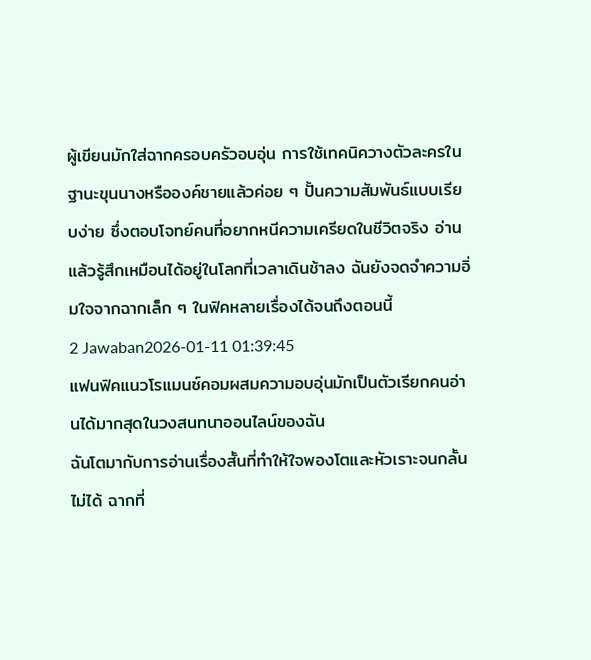ผู้เขียนมักใส่ฉากครอบครัวอบอุ่น การใช้เทคนิควางตัวละครในฐานะขุนนางหรือองค์ชายแล้วค่อย ๆ ปั้นความสัมพันธ์แบบเรียบง่าย ซึ่งตอบโจทย์คนที่อยากหนีความเครียดในชีวิตจริง อ่านแล้วรู้สึกเหมือนได้อยู่ในโลกที่เวลาเดินช้าลง ฉันยังจดจำความอิ่มใจจากฉากเล็ก ๆ ในฟิคหลายเรื่องได้จนถึงตอนนี้
2 Jawaban2026-01-11 01:39:45
แฟนฟิคแนวโรแมนซ์คอมผสมความอบอุ่นมักเป็นตัวเรียกคนอ่านได้มากสุดในวงสนทนาออนไลน์ของฉัน
ฉันโตมากับการอ่านเรื่องสั้นที่ทำให้ใจพองโตและหัวเราะจนกลั้นไม่ได้ ฉากที่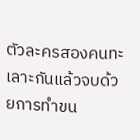ตัวละครสองคนทะเลาะกันแล้วจบด้วยการทำขน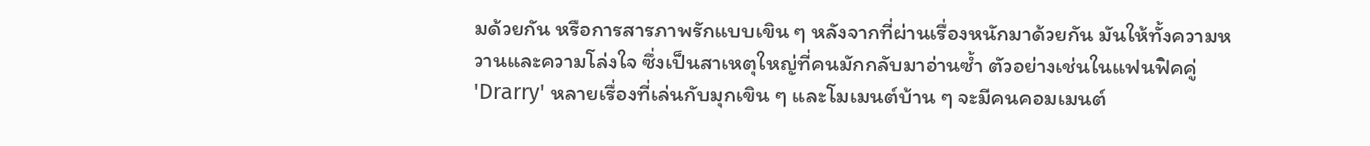มด้วยกัน หรือการสารภาพรักแบบเขิน ๆ หลังจากที่ผ่านเรื่องหนักมาด้วยกัน มันให้ทั้งความหวานและความโล่งใจ ซึ่งเป็นสาเหตุใหญ่ที่คนมักกลับมาอ่านซ้ำ ตัวอย่างเช่นในแฟนฟิคคู่ 'Drarry' หลายเรื่องที่เล่นกับมุกเขิน ๆ และโมเมนต์บ้าน ๆ จะมีคนคอมเมนต์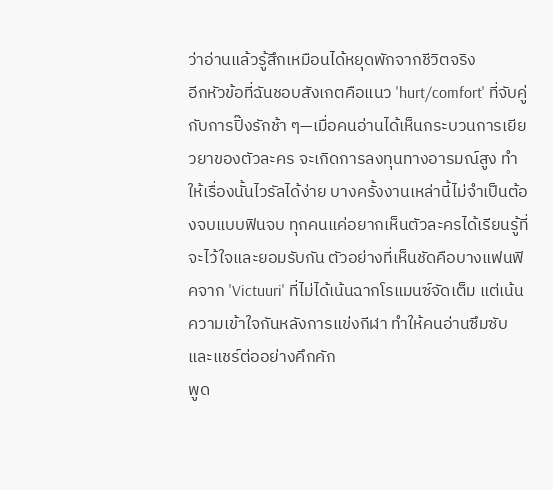ว่าอ่านแล้วรู้สึกเหมือนได้หยุดพักจากชีวิตจริง
อีกหัวข้อที่ฉันชอบสังเกตคือแนว 'hurt/comfort' ที่จับคู่กับการปิ๊งรักช้า ๆ—เมื่อคนอ่านได้เห็นกระบวนการเยียวยาของตัวละคร จะเกิดการลงทุนทางอารมณ์สูง ทำให้เรื่องนั้นไวรัลได้ง่าย บางครั้งงานเหล่านี้ไม่จำเป็นต้องจบแบบฟินจบ ทุกคนแค่อยากเห็นตัวละครได้เรียนรู้ที่จะไว้ใจและยอมรับกัน ตัวอย่างที่เห็นชัดคือบางแฟนฟิคจาก 'Victuuri' ที่ไม่ได้เน้นฉากโรแมนซ์จัดเต็ม แต่เน้นความเข้าใจกันหลังการแข่งกีฬา ทำให้คนอ่านซึมซับและแชร์ต่ออย่างคึกคัก
พูด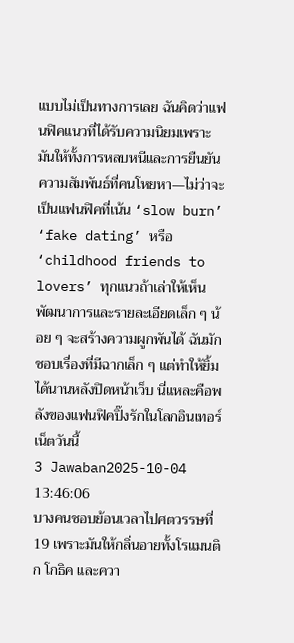แบบไม่เป็นทางการเลย ฉันคิดว่าแฟนฟิคแนวที่ได้รับความนิยมเพราะมันให้ทั้งการหลบหนีและการยืนยันความสัมพันธ์ที่คนโหยหา—ไม่ว่าจะเป็นแฟนฟิคที่เน้น ‘slow burn’ ‘fake dating’ หรือ ‘childhood friends to lovers’ ทุกแนวถ้าเล่าให้เห็นพัฒนาการและรายละเอียดเล็ก ๆ น้อย ๆ จะสร้างความผูกพันได้ ฉันมักชอบเรื่องที่มีฉากเล็ก ๆ แต่ทำให้ยิ้มได้นานหลังปิดหน้าเว็บ นี่แหละคือพลังของแฟนฟิคปิ๊งรักในโลกอินเทอร์เน็ตวันนี้
3 Jawaban2025-10-04 13:46:06
บางคนชอบย้อนเวลาไปศตวรรษที่ 19 เพราะมันให้กลิ่นอายทั้งโรแมนติก โกธิค และควา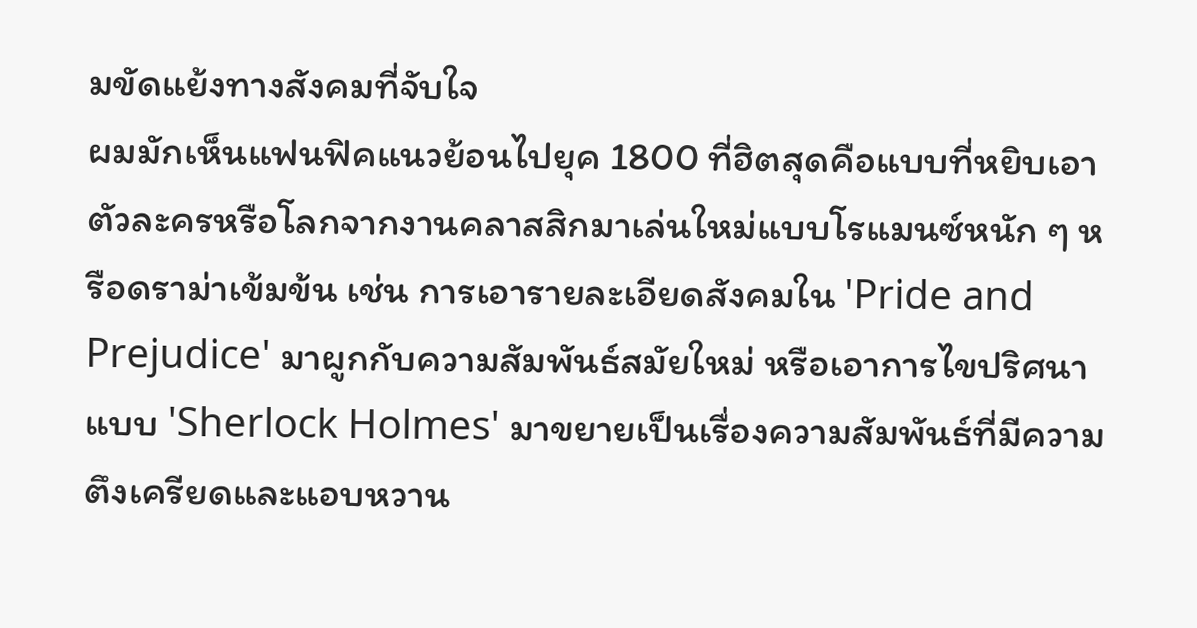มขัดแย้งทางสังคมที่จับใจ
ผมมักเห็นแฟนฟิคแนวย้อนไปยุค 1800 ที่ฮิตสุดคือแบบที่หยิบเอาตัวละครหรือโลกจากงานคลาสสิกมาเล่นใหม่แบบโรแมนซ์หนัก ๆ หรือดราม่าเข้มข้น เช่น การเอารายละเอียดสังคมใน 'Pride and Prejudice' มาผูกกับความสัมพันธ์สมัยใหม่ หรือเอาการไขปริศนาแบบ 'Sherlock Holmes' มาขยายเป็นเรื่องความสัมพันธ์ที่มีความตึงเครียดและแอบหวาน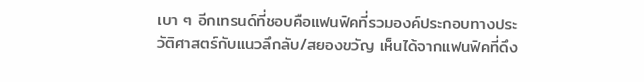เบา ๆ อีกเทรนด์ที่ชอบคือแฟนฟิคที่รวมองค์ประกอบทางประวัติศาสตร์กับแนวลึกลับ/สยองขวัญ เห็นได้จากแฟนฟิคที่ดึง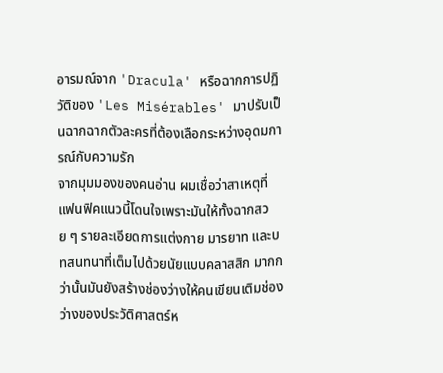อารมณ์จาก 'Dracula' หรือฉากการปฏิวัติของ 'Les Misérables' มาปรับเป็นฉากฉากตัวละครที่ต้องเลือกระหว่างอุดมการณ์กับความรัก
จากมุมมองของคนอ่าน ผมเชื่อว่าสาเหตุที่แฟนฟิคแนวนี้โดนใจเพราะมันให้ทั้งฉากสวย ๆ รายละเอียดการแต่งกาย มารยาท และบทสนทนาที่เต็มไปด้วยนัยแบบคลาสสิก มากกว่านั้นมันยังสร้างช่องว่างให้คนเขียนเติมช่องว่างของประวัติศาสตร์ห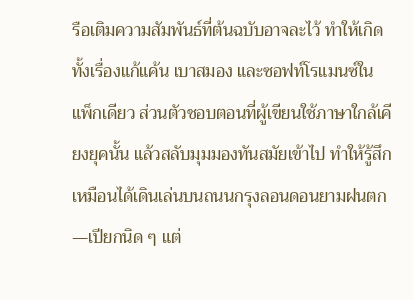รือเติมความสัมพันธ์ที่ต้นฉบับอาจละไว้ ทำให้เกิดทั้งเรื่องแก้แค้น เบาสมอง และซอฟท์โรแมนซ์ในแพ็กเดียว ส่วนตัวชอบตอนที่ผู้เขียนใช้ภาษาใกล้เคียงยุคนั้น แล้วสลับมุมมองทันสมัยเข้าไป ทำให้รู้สึกเหมือนได้เดินเล่นบนถนนกรุงลอนดอนยามฝนตก—เปียกนิด ๆ แต่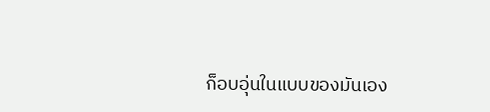ก็อบอุ่นในแบบของมันเอง